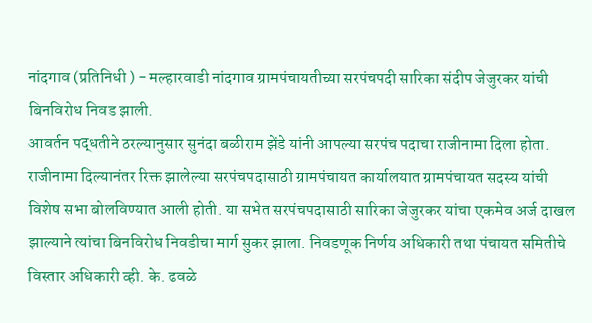नांदगाव (प्रतिनिधी ) - मल्हारवाडी नांदगाव ग्रामपंचायतीच्या सरपंचपदी सारिका संदीप जेजुरकर यांची बिनविरोध निवड झाली.
आवर्तन पद्धतीने ठरल्यानुसार सुनंदा बळीराम झेंडे यांनी आपल्या सरपंच पदाचा राजीनामा दिला होता. राजीनामा दिल्यानंतर रिक्त झालेल्या सरपंचपदासाठी ग्रामपंचायत कार्यालयात ग्रामपंचायत सदस्य यांची विशेष सभा बोलविण्यात आली होती. या सभेत सरपंचपदासाठी सारिका जेजुरकर यांचा एकमेव अर्ज दाखल झाल्याने त्यांचा बिनविरोध निवडीचा मार्ग सुकर झाला. निवडणूक निर्णय अधिकारी तथा पंचायत समितीचे विस्तार अधिकारी व्ही. के. ढवळे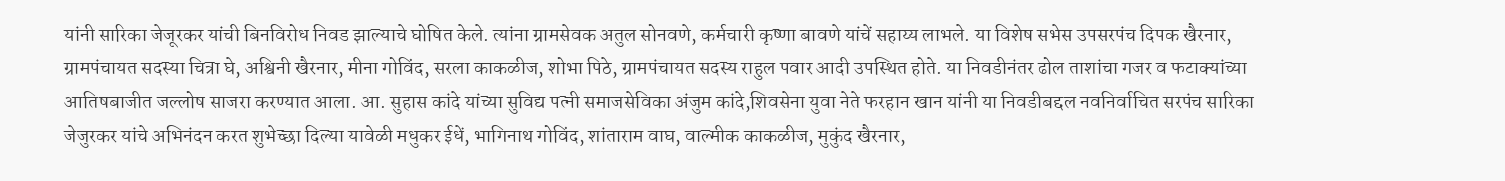यांनी सारिका जेजूरकर यांची बिनविरोध निवड झाल्याचे घोषित केले. त्यांना ग्रामसेवक अतुल सोनवणे, कर्मचारी कृष्णा बावणे यांचें सहाय्य लाभले. या विशेष सभेस उपसरपंच दिपक खैरनार, ग्रामपंचायत सदस्या चित्रा घे, अश्विनी खैरनार, मीना गोविंद, सरला काकळीज, शोभा पिठे, ग्रामपंचायत सदस्य राहुल पवार आदी उपस्थित होते. या निवडीनंतर ढोल ताशांचा गजर व फटाक्यांच्या आतिषबाजीत जल्लोष साजरा करण्यात आला. आ. सुहास कांदे यांच्या सुविद्य पत्नी समाजसेविका अंजुम कांदे,शिवसेना युवा नेते फरहान खान यांनी या निवडीबद्दल नवनिर्वाचित सरपंच सारिका जेजुरकर यांचे अभिनंदन करत शुभेच्छा दिल्या यावेळी मधुकर ईधें, भागिनाथ गोविंद, शांताराम वाघ, वाल्मीक काकळीज, मुकुंद खैरनार,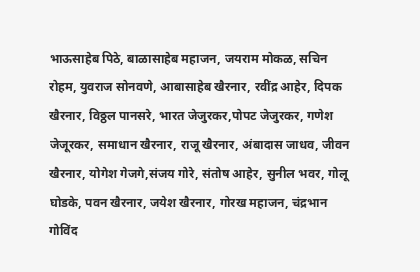भाऊसाहेब पिठे, बाळासाहेब महाजन, जयराम मोकळ, सचिन रोहम, युवराज सोनवणे, आबासाहेब खैरनार, रवींद्र आहेर, दिपक खैरनार, विठ्ठल पानसरे, भारत जेजुरकर,पोपट जेजुरकर, गणेश जेजूरकर, समाधान खैरनार, राजू खैरनार, अंबादास जाधव, जीवन खैरनार, योगेश गेजगे,संजय गोरे, संतोष आहेर, सुनील भवर, गोलू घोडके, पवन खैरनार, जयेश खैरनार, गोरख महाजन, चंद्रभान गोविंद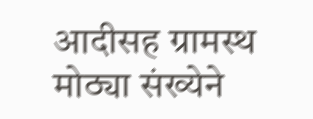आदीसह ग्रामस्थ मोठ्या संख्येने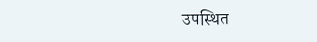उपस्थित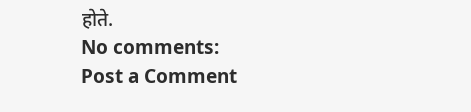होते.
No comments:
Post a Comment